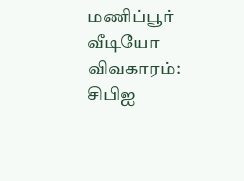மணிப்பூர் வீடியோ விவகாரம்: சிபிஐ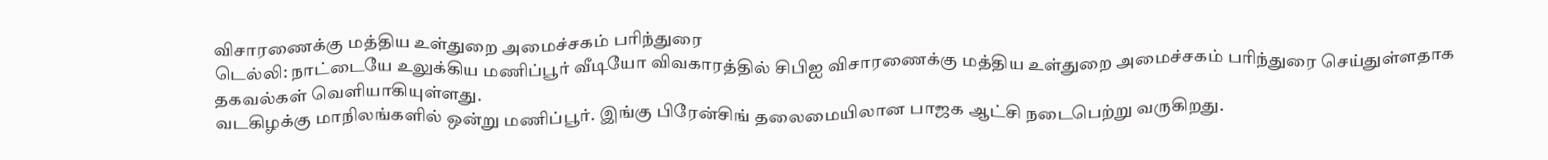விசாரணைக்கு மத்திய உள்துறை அமைச்சகம் பரிந்துரை
டெல்லி: நாட்டையே உலுக்கிய மணிப்பூர் வீடியோ விவகாரத்தில் சிபிஐ விசாரணைக்கு மத்திய உள்துறை அமைச்சகம் பரிந்துரை செய்துள்ளதாக தகவல்கள் வெளியாகியுள்ளது.
வடகிழக்கு மாநிலங்களில் ஒன்று மணிப்பூர். இங்கு பிரேன்சிங் தலைமையிலான பாஜக ஆட்சி நடைபெற்று வருகிறது.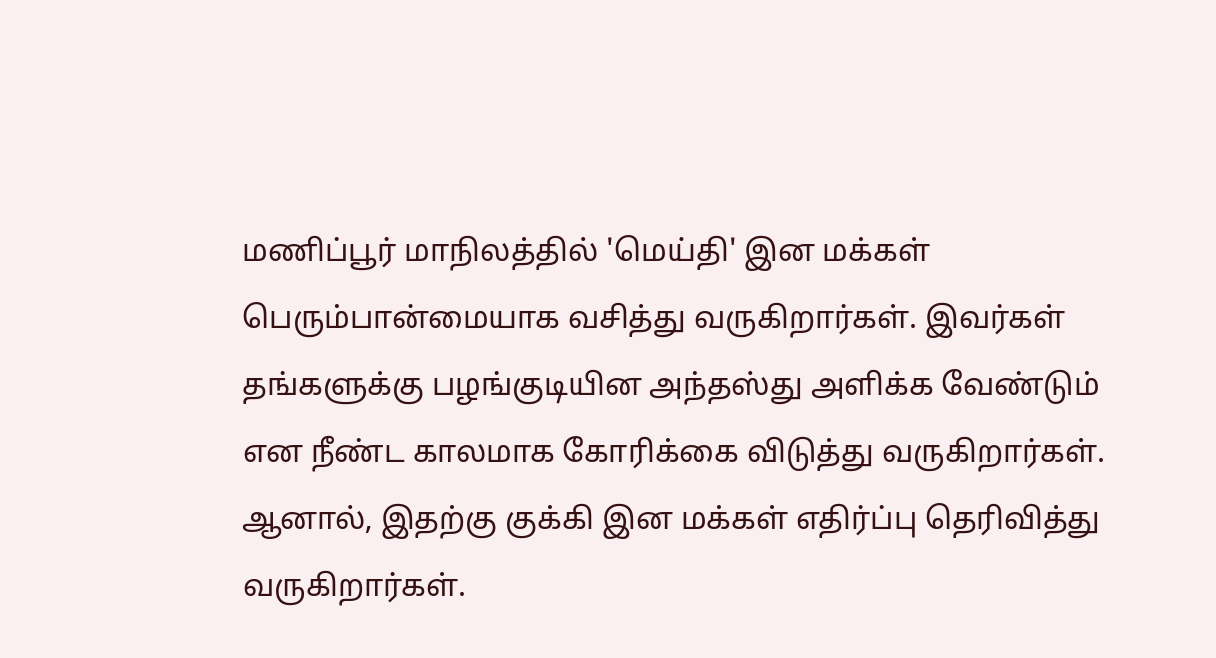மணிப்பூர் மாநிலத்தில் 'மெய்தி' இன மக்கள் பெரும்பான்மையாக வசித்து வருகிறார்கள். இவர்கள் தங்களுக்கு பழங்குடியின அந்தஸ்து அளிக்க வேண்டும் என நீண்ட காலமாக கோரிக்கை விடுத்து வருகிறார்கள். ஆனால், இதற்கு குக்கி இன மக்கள் எதிர்ப்பு தெரிவித்து வருகிறார்கள்.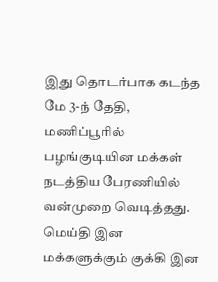இது தொடர்பாக கடந்த மே 3-ந் தேதி, மணிப்பூரில் பழங்குடியின மக்கள் நடத்திய பேரணியில் வன்முறை வெடித்தது. மெய்தி இன மக்களுக்கும் குக்கி இன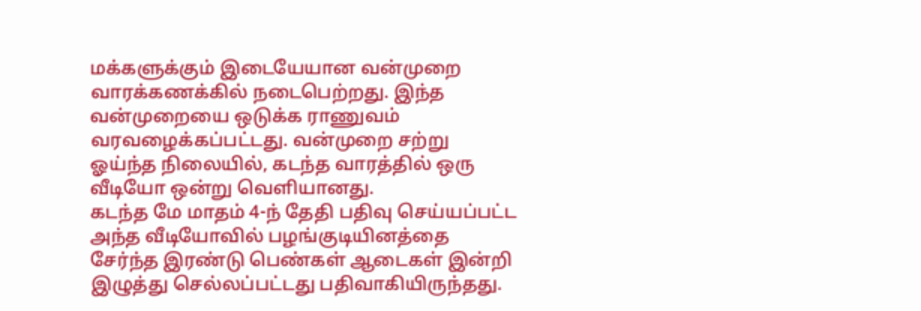மக்களுக்கும் இடையேயான வன்முறை வாரக்கணக்கில் நடைபெற்றது. இந்த வன்முறையை ஒடுக்க ராணுவம் வரவழைக்கப்பட்டது. வன்முறை சற்று ஓய்ந்த நிலையில், கடந்த வாரத்தில் ஒரு வீடியோ ஒன்று வெளியானது.
கடந்த மே மாதம் 4-ந் தேதி பதிவு செய்யப்பட்ட அந்த வீடியோவில் பழங்குடியினத்தை சேர்ந்த இரண்டு பெண்கள் ஆடைகள் இன்றி இழுத்து செல்லப்பட்டது பதிவாகியிருந்தது.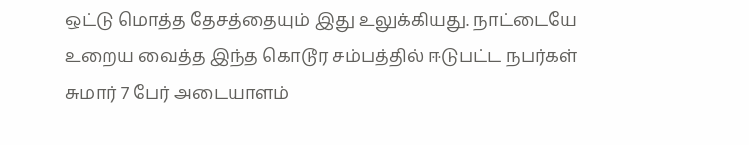ஒட்டு மொத்த தேசத்தையும் இது உலுக்கியது. நாட்டையே உறைய வைத்த இந்த கொடூர சம்பத்தில் ஈடுபட்ட நபர்கள் சுமார் 7 பேர் அடையாளம்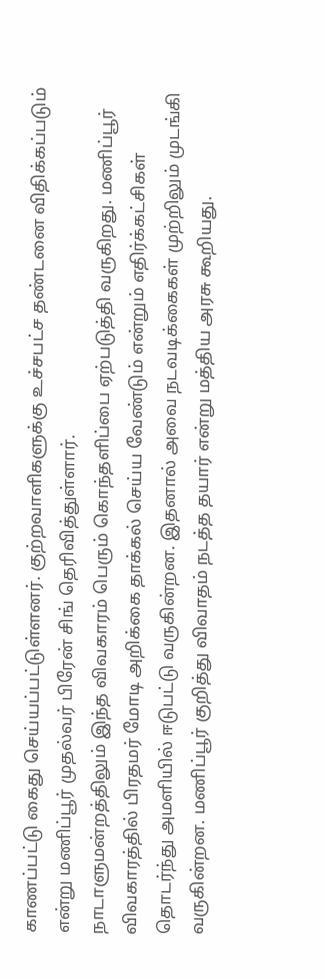காணப்பட்டு கைது செய்யப்பட்டுள்ளனர். குற்றவாளிகளுக்கு உச்சபட்ச தண்டனை விதிக்கப்படும் என்று மணிப்பூர் முதல்வர் பிரேன் சிங் தெரிவித்துள்ளார்.
நாடாளுமன்றத்திலும் இந்த விவகாரம் பெரும் கொந்தளிப்பை ஏற்படுத்தி வருகிறது. மணிப்பூர் விவகாரத்தில் பிரதமர் மோடி அறிக்கை தாக்கல் செய்ய வேண்டும் என்றும் எதிர்க்கட்சிகள் தொடர்ந்து அமளியில் ஈடுபட்டு வருகின்றன. இதனால் அவை நடவடிக்கைகள் முற்றிலும் முடங்கி வருகின்றன. மணிப்பூர் குறித்து விவாதம் நடத்த தயார் என்று மத்திய அரசு கூறியது.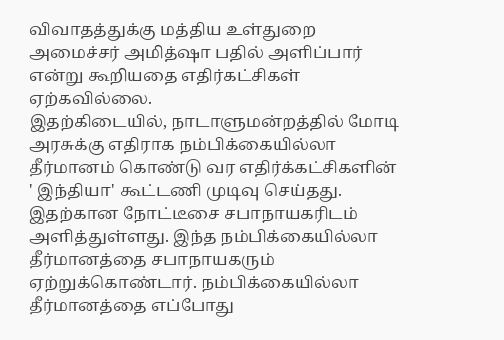விவாதத்துக்கு மத்திய உள்துறை அமைச்சர் அமித்ஷா பதில் அளிப்பார் என்று கூறியதை எதிர்கட்சிகள் ஏற்கவில்லை.
இதற்கிடையில், நாடாளுமன்றத்தில் மோடி அரசுக்கு எதிராக நம்பிக்கையில்லா தீர்மானம் கொண்டு வர எதிர்க்கட்சிகளின் ' இந்தியா' கூட்டணி முடிவு செய்தது. இதற்கான நோட்டீசை சபாநாயகரிடம் அளித்துள்ளது. இந்த நம்பிக்கையில்லா தீர்மானத்தை சபாநாயகரும் ஏற்றுக்கொண்டார். நம்பிக்கையில்லா தீர்மானத்தை எப்போது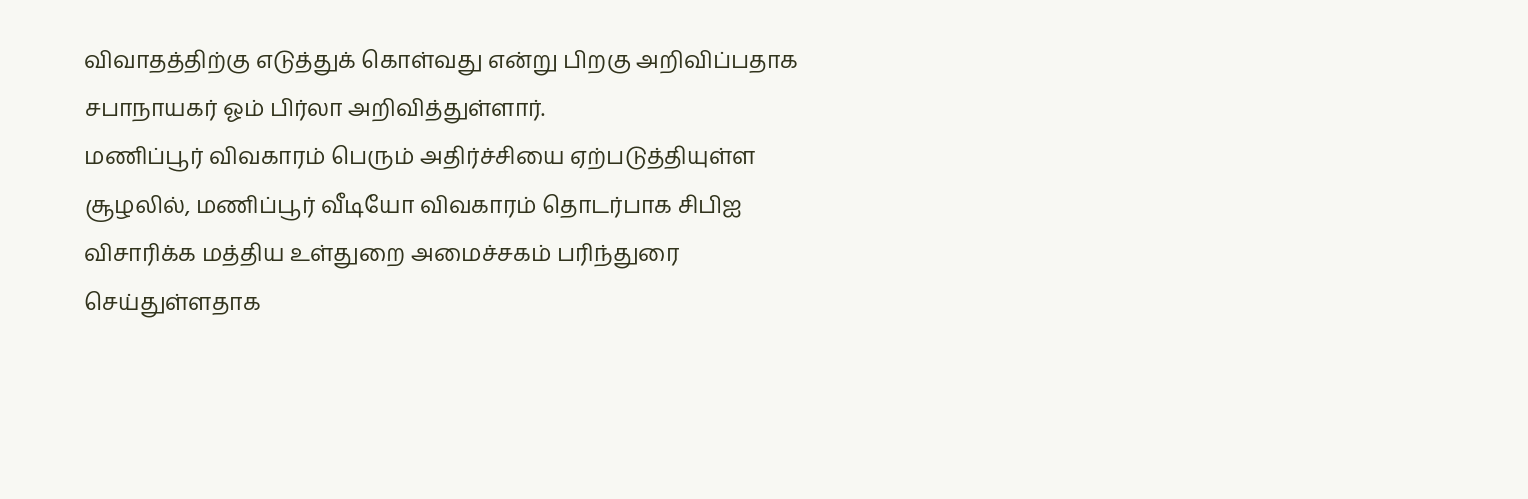விவாதத்திற்கு எடுத்துக் கொள்வது என்று பிறகு அறிவிப்பதாக சபாநாயகர் ஓம் பிர்லா அறிவித்துள்ளார்.
மணிப்பூர் விவகாரம் பெரும் அதிர்ச்சியை ஏற்படுத்தியுள்ள சூழலில், மணிப்பூர் வீடியோ விவகாரம் தொடர்பாக சிபிஐ விசாரிக்க மத்திய உள்துறை அமைச்சகம் பரிந்துரை செய்துள்ளதாக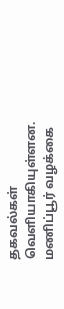தகவல்கள் வெளியாகியுள்ளன. மணிப்பூர் வழக்கை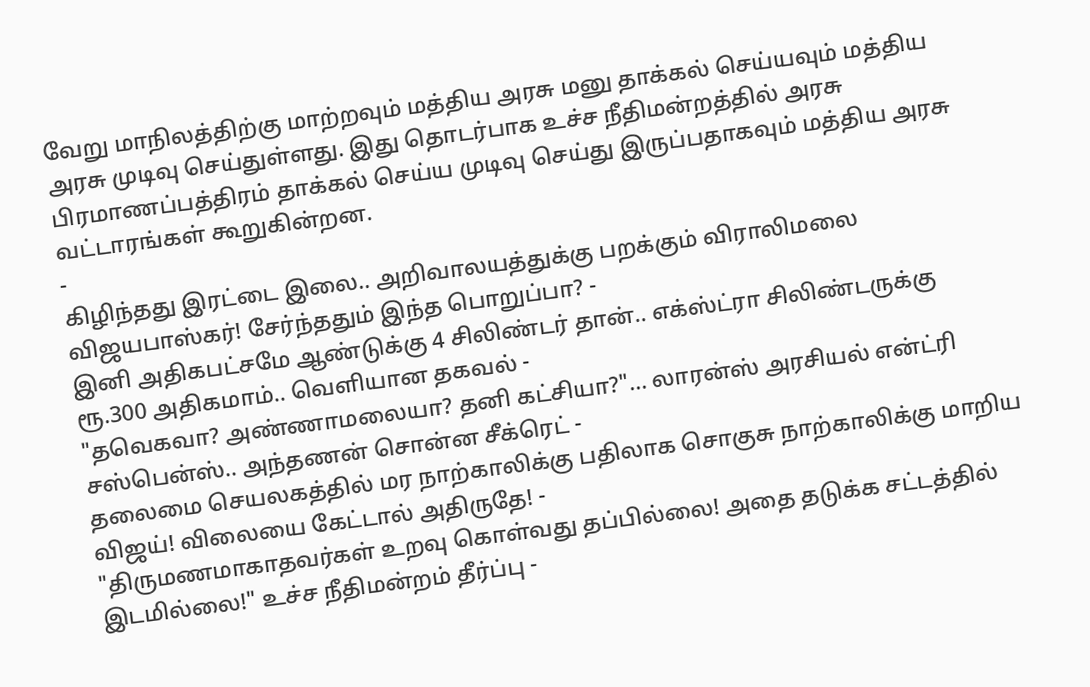வேறு மாநிலத்திற்கு மாற்றவும் மத்திய அரசு மனு தாக்கல் செய்யவும் மத்திய அரசு முடிவு செய்துள்ளது. இது தொடர்பாக உச்ச நீதிமன்றத்தில் அரசு பிரமாணப்பத்திரம் தாக்கல் செய்ய முடிவு செய்து இருப்பதாகவும் மத்திய அரசு வட்டாரங்கள் கூறுகின்றன.
-
கிழிந்தது இரட்டை இலை.. அறிவாலயத்துக்கு பறக்கும் விராலிமலை விஜயபாஸ்கர்! சேர்ந்ததும் இந்த பொறுப்பா? -
இனி அதிகபட்சமே ஆண்டுக்கு 4 சிலிண்டர் தான்.. எக்ஸ்ட்ரா சிலிண்டருக்கு ரூ.300 அதிகமாம்.. வெளியான தகவல் -
"தவெகவா? அண்ணாமலையா? தனி கட்சியா?"... லாரன்ஸ் அரசியல் என்ட்ரி சஸ்பென்ஸ்.. அந்தணன் சொன்ன சீக்ரெட் -
தலைமை செயலகத்தில் மர நாற்காலிக்கு பதிலாக சொகுசு நாற்காலிக்கு மாறிய விஜய்! விலையை கேட்டால் அதிருதே! -
"திருமணமாகாதவர்கள் உறவு கொள்வது தப்பில்லை! அதை தடுக்க சட்டத்தில் இடமில்லை!" உச்ச நீதிமன்றம் தீர்ப்பு -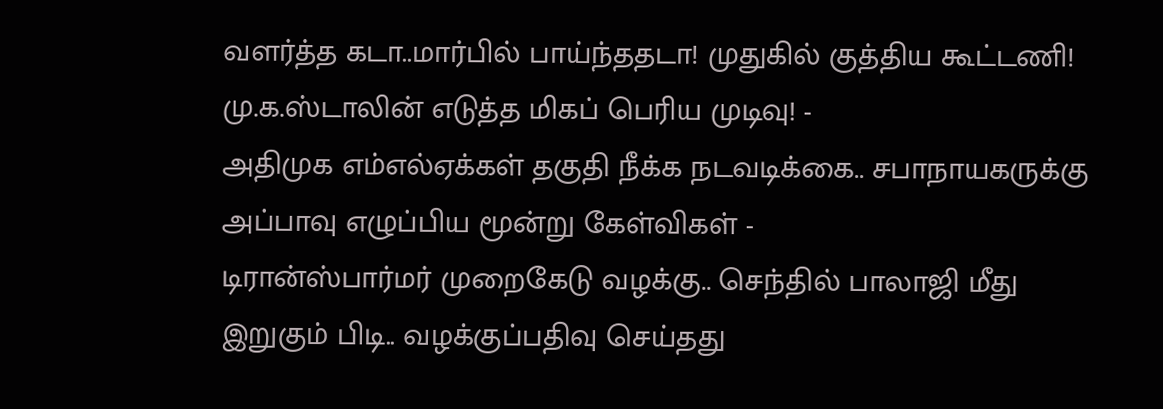வளர்த்த கடா..மார்பில் பாய்ந்ததடா! முதுகில் குத்திய கூட்டணி! மு.க.ஸ்டாலின் எடுத்த மிகப் பெரிய முடிவு! -
அதிமுக எம்எல்ஏக்கள் தகுதி நீக்க நடவடிக்கை.. சபாநாயகருக்கு அப்பாவு எழுப்பிய மூன்று கேள்விகள் -
டிரான்ஸ்பார்மர் முறைகேடு வழக்கு.. செந்தில் பாலாஜி மீது இறுகும் பிடி.. வழக்குப்பதிவு செய்தது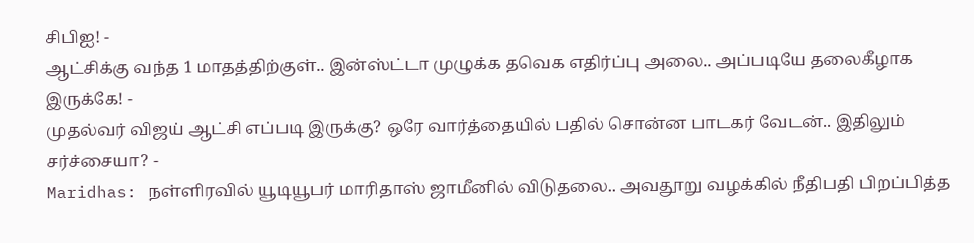சிபிஐ! -
ஆட்சிக்கு வந்த 1 மாதத்திற்குள்.. இன்ஸ்ட்டா முழுக்க தவெக எதிர்ப்பு அலை.. அப்படியே தலைகீழாக இருக்கே! -
முதல்வர் விஜய் ஆட்சி எப்படி இருக்கு? ஒரே வார்த்தையில் பதில் சொன்ன பாடகர் வேடன்.. இதிலும் சர்ச்சையா? -
Maridhas: நள்ளிரவில் யூடியூபர் மாரிதாஸ் ஜாமீனில் விடுதலை.. அவதூறு வழக்கில் நீதிபதி பிறப்பித்த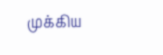முக்கிய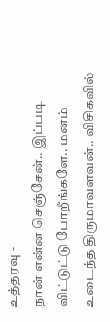உத்தரவு -
நான் என்ன செஞ்சேன்.. இப்படி விட்டுட்டு போறீங்களே.. மனம் உடைந்த திருமாவளவன்.. விசிகவில்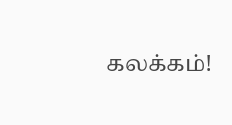கலக்கம்!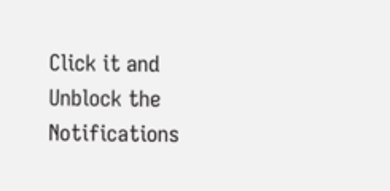Click it and Unblock the Notifications